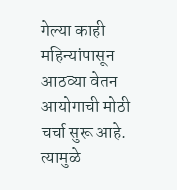गेल्या काही महिन्यांपासून आठव्या वेतन आयोगाची मोठी चर्चा सुरू आहे. त्यामुळे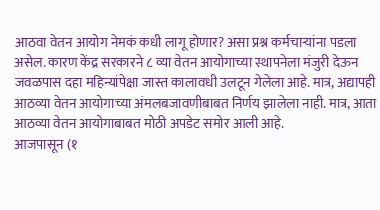आठवा वेतन आयोग नेमकं कधी लागू होणार? असा प्रश्न कर्मचाऱ्यांना पडला असेल. कारण केंद्र सरकारने ८ व्या वेतन आयोगाच्या स्थापनेला मंजुरी देऊन जवळपास दहा महिन्यांपेक्षा जास्त कालावधी उलटून गेलेला आहे. मात्र, अद्यापही आठव्या वेतन आयोगाच्या अंमलबजावणीबाबत निर्णय झालेला नाही. मात्र, आता आठव्या वेतन आयोगाबाबत मोठी अपडेट समोर आली आहे.
आजपासून (१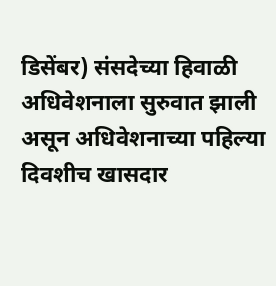डिसेंबर) संसदेच्या हिवाळी अधिवेशनाला सुरुवात झाली असून अधिवेशनाच्या पहिल्या दिवशीच खासदार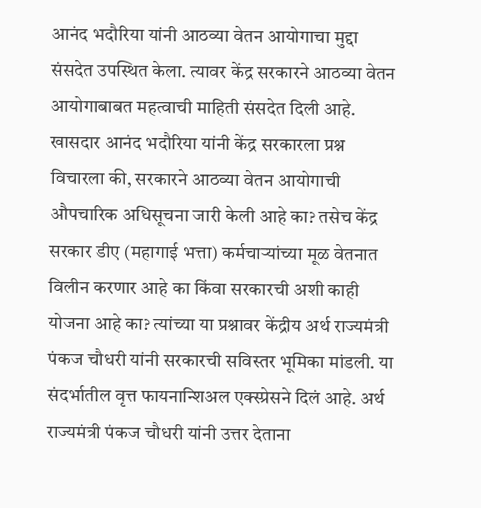आनंद भदौरिया यांनी आठव्या वेतन आयोगाचा मुद्दा संसदेत उपस्थित केला. त्यावर केंद्र सरकारने आठव्या वेतन आयोगाबाबत महत्वाची माहिती संसदेत दिली आहे.
खासदार आनंद भदौरिया यांनी केंद्र सरकारला प्रश्न विचारला की, सरकारने आठव्या वेतन आयोगाची औपचारिक अधिसूचना जारी केली आहे का? तसेच केंद्र सरकार डीए (महागाई भत्ता) कर्मचाऱ्यांच्या मूळ वेतनात विलीन करणार आहे का किंवा सरकारची अशी काही योजना आहे का? त्यांच्या या प्रश्नावर केंद्रीय अर्थ राज्यमंत्री पंकज चौधरी यांनी सरकारची सविस्तर भूमिका मांडली. या संदर्भातील वृत्त फायनान्शिअल एक्स्प्रेसने दिलं आहे. अर्थ राज्यमंत्री पंकज चौधरी यांनी उत्तर देताना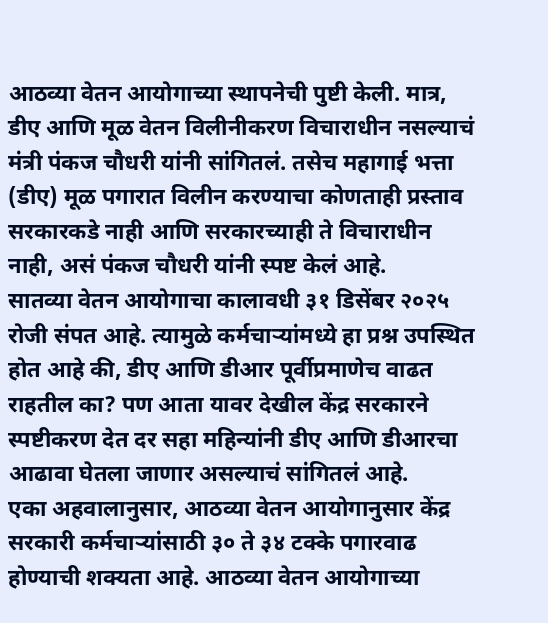आठव्या वेतन आयोगाच्या स्थापनेची पुष्टी केली. मात्र, डीए आणि मूळ वेतन विलीनीकरण विचाराधीन नसल्याचं मंत्री पंकज चौधरी यांनी सांगितलं. तसेच महागाई भत्ता (डीए) मूळ पगारात विलीन करण्याचा कोणताही प्रस्ताव सरकारकडे नाही आणि सरकारच्याही ते विचाराधीन नाही, असं पंकज चौधरी यांनी स्पष्ट केलं आहे.
सातव्या वेतन आयोगाचा कालावधी ३१ डिसेंबर २०२५ रोजी संपत आहे. त्यामुळे कर्मचाऱ्यांमध्ये हा प्रश्न उपस्थित होत आहे की, डीए आणि डीआर पूर्वीप्रमाणेच वाढत राहतील का? पण आता यावर देखील केंद्र सरकारने स्पष्टीकरण देत दर सहा महिन्यांनी डीए आणि डीआरचा आढावा घेतला जाणार असल्याचं सांगितलं आहे.
एका अहवालानुसार, आठव्या वेतन आयोगानुसार केंद्र सरकारी कर्मचाऱ्यांसाठी ३० ते ३४ टक्के पगारवाढ होण्याची शक्यता आहे. आठव्या वेतन आयोगाच्या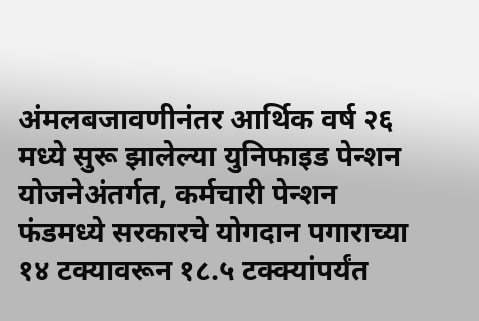अंमलबजावणीनंतर आर्थिक वर्ष २६ मध्ये सुरू झालेल्या युनिफाइड पेन्शन योजनेअंतर्गत, कर्मचारी पेन्शन फंडमध्ये सरकारचे योगदान पगाराच्या १४ टक्यावरून १८.५ टक्क्यांपर्यंत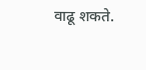वाढू शकते.